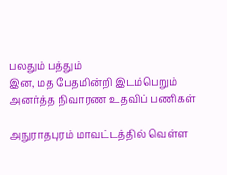பலதும் பத்தும்
இன, மத பேதமின்றி இடம்பெறும் அனர்த்த நிவாரண உதவிப் பணிகள்

அநுராதபுரம் மாவட்டத்தில் வெள்ள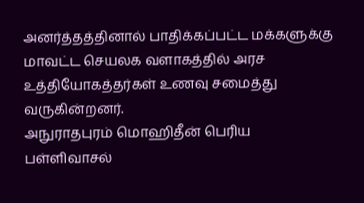அனர்த்தத்தினால் பாதிக்கப்பட்ட மக்களுக்கு மாவட்ட செயலக வளாகத்தில் அரச உத்தியோகத்தர்கள் உணவு சமைத்து வருகின்றனர்.
அநுராதபுரம் மொஹிதீன் பெரிய பள்ளிவாசல்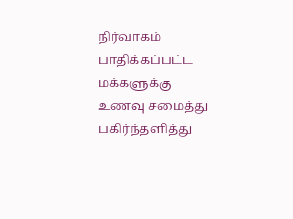நிர்வாகம் பாதிக்கப்பட்ட மக்களுக்கு உணவு சமைத்து பகிர்ந்தளித்து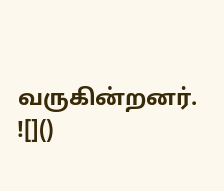வருகின்றனர்.
![]()